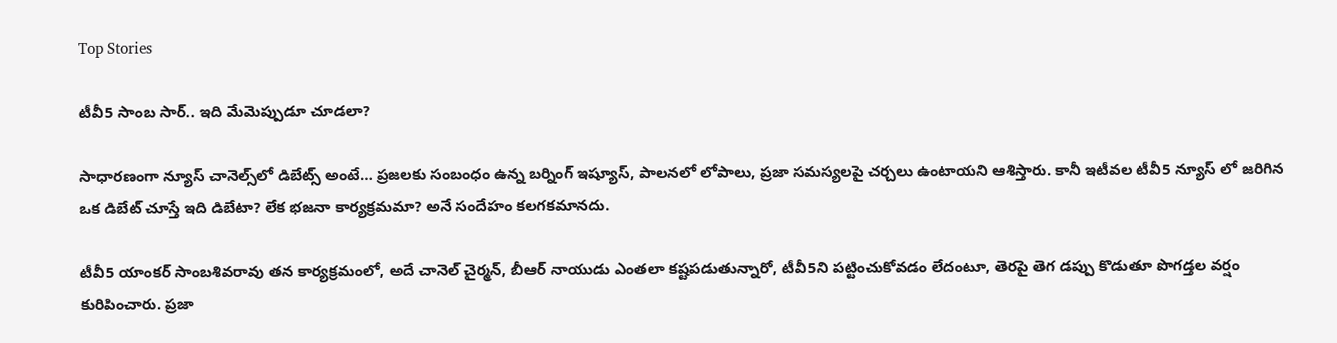Top Stories

టీవీ5 సాంబ సార్.. ఇది మేమెప్పుడూ చూడలా?

సాధారణంగా న్యూస్ చానెల్స్‌లో డిబేట్స్ అంటే… ప్రజలకు సంబంధం ఉన్న బర్నింగ్ ఇష్యూస్, పాలనలో లోపాలు, ప్రజా సమస్యలపై చర్చలు ఉంటాయని ఆశిస్తారు. కానీ ఇటీవల టీవీ5 న్యూస్ లో జరిగిన ఒక డిబేట్ చూస్తే ఇది డిబేటా? లేక భజనా కార్యక్రమమా? అనే సందేహం కలగకమానదు.

టీవీ5 యాంకర్ సాంబశివరావు తన కార్యక్రమంలో, అదే చానెల్ చైర్మన్‌, బీఆర్ నాయుడు ఎంతలా కష్టపడుతున్నారో, టీవీ5ని పట్టించుకోవడం లేదంటూ, తెరపై తెగ డప్పు కొడుతూ పొగడ్తల వర్షం కురిపించారు. ప్రజా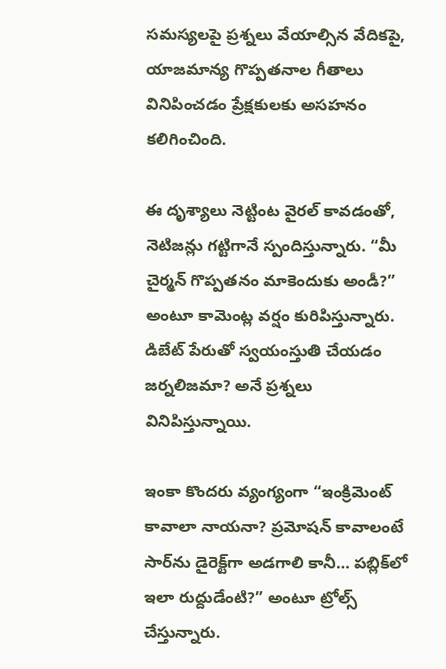సమస్యలపై ప్రశ్నలు వేయాల్సిన వేదికపై, యాజమాన్య గొప్పతనాల గీతాలు వినిపించడం ప్రేక్షకులకు అసహనం కలిగించింది.

ఈ దృశ్యాలు నెట్టింట వైరల్ కావడంతో, నెటిజన్లు గట్టిగానే స్పందిస్తున్నారు. “మీ చైర్మన్ గొప్పతనం మాకెందుకు అండీ?” అంటూ కామెంట్ల వర్షం కురిపిస్తున్నారు. డిబేట్ పేరుతో స్వయంస్తుతి చేయడం జర్నలిజమా? అనే ప్రశ్నలు వినిపిస్తున్నాయి.

ఇంకా కొందరు వ్యంగ్యంగా “ఇంక్రిమెంట్ కావాలా నాయనా? ప్రమోషన్ కావాలంటే సార్‌ను డైరెక్ట్‌గా అడగాలి కానీ… పబ్లిక్‌లో ఇలా రుద్దుడేంటి?” అంటూ ట్రోల్స్ చేస్తున్నారు.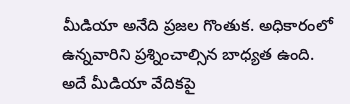మీడియా అనేది ప్రజల గొంతుక. అధికారంలో ఉన్నవారిని ప్రశ్నించాల్సిన బాధ్యత ఉంది. అదే మీడియా వేదికపై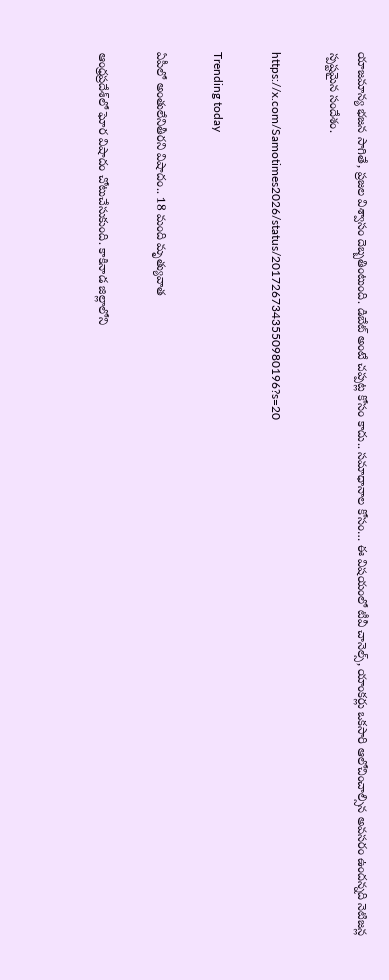యాజమాన్య భజన సాగితే, ప్రజల విశ్వాసం దెబ్బతింటుంది. డిబేట్ అంటే చప్పట్ల కోసం కాదు.. సమాధానాల కోసం… ఈ విషయంలో టీవీ చానెల్స్, యాంకర్లు ఒకసారి ఆలోచించాల్సిన అవసరం ఉందన్నది నెటిజన్ల స్పష్టమైన సందేశం.

https://x.com/Samotimes2026/status/2017267343550980196?s=20

Trending today

ఏపీలో అంతులేనితీరని విషాదం.. 18 మంది మృత్యువాత

ఆంధ్రప్రదేశ్‌లో ఘోర విషాదం చోటుచేసుకుంది. కాకినాడ జిల్లాలోని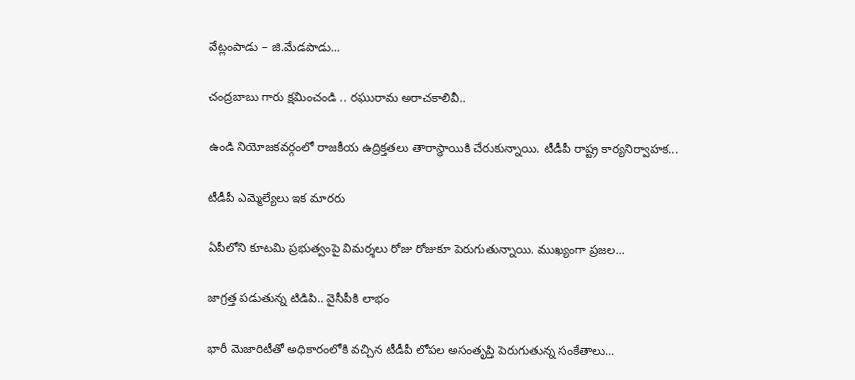వేట్లంపాడు – జి.మేడపాడు...

చంద్రబాబు గారు క్షమించండి .. రఘురామ అరాచకాలివీ..

ఉండి నియోజకవర్గంలో రాజకీయ ఉద్రిక్తతలు తారాస్థాయికి చేరుకున్నాయి. టీడీపీ రాష్ట్ర కార్యనిర్వాహక...

టీడీపీ ఎమ్మెల్యేలు ఇక మారరు

ఏపీలోని కూటమి ప్రభుత్వంపై విమర్శలు రోజు రోజుకూ పెరుగుతున్నాయి. ముఖ్యంగా ప్రజల...

జాగ్రత్త పడుతున్న టిడిపి.. వైసీపీకి లాభం

భారీ మెజారిటీతో అధికారంలోకి వచ్చిన టీడీపీ లోపల అసంతృప్తి పెరుగుతున్న సంకేతాలు...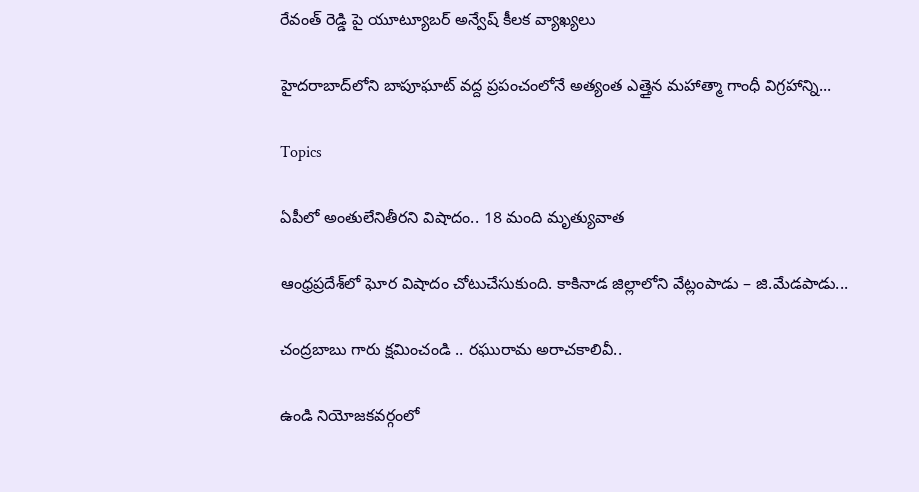రేవంత్ రెడ్డి పై యూట్యూబర్ అన్వేష్ కీలక వ్యాఖ్యలు

హైదరాబాద్‌లోని బాపూఘాట్ వద్ద ప్రపంచంలోనే అత్యంత ఎత్తైన మహాత్మా గాంధీ విగ్రహాన్ని...

Topics

ఏపీలో అంతులేనితీరని విషాదం.. 18 మంది మృత్యువాత

ఆంధ్రప్రదేశ్‌లో ఘోర విషాదం చోటుచేసుకుంది. కాకినాడ జిల్లాలోని వేట్లంపాడు – జి.మేడపాడు...

చంద్రబాబు గారు క్షమించండి .. రఘురామ అరాచకాలివీ..

ఉండి నియోజకవర్గంలో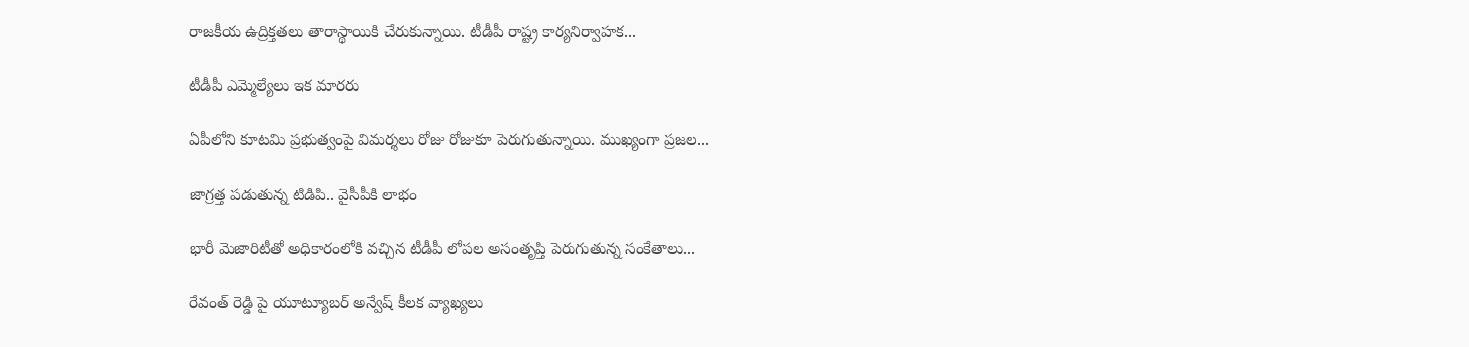రాజకీయ ఉద్రిక్తతలు తారాస్థాయికి చేరుకున్నాయి. టీడీపీ రాష్ట్ర కార్యనిర్వాహక...

టీడీపీ ఎమ్మెల్యేలు ఇక మారరు

ఏపీలోని కూటమి ప్రభుత్వంపై విమర్శలు రోజు రోజుకూ పెరుగుతున్నాయి. ముఖ్యంగా ప్రజల...

జాగ్రత్త పడుతున్న టిడిపి.. వైసీపీకి లాభం

భారీ మెజారిటీతో అధికారంలోకి వచ్చిన టీడీపీ లోపల అసంతృప్తి పెరుగుతున్న సంకేతాలు...

రేవంత్ రెడ్డి పై యూట్యూబర్ అన్వేష్ కీలక వ్యాఖ్యలు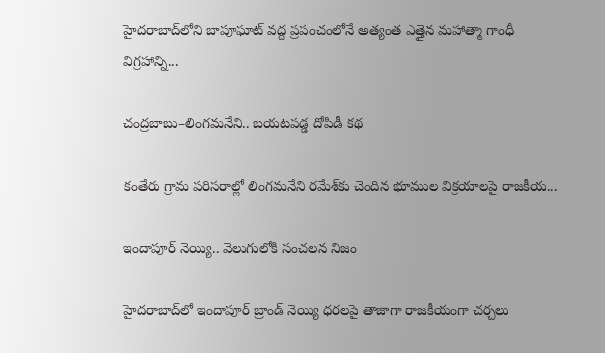హైదరాబాద్‌లోని బాపూఘాట్ వద్ద ప్రపంచంలోనే అత్యంత ఎత్తైన మహాత్మా గాంధీ విగ్రహాన్ని...

చంద్రబాబు–లింగమనేని.. బయటపడ్డ దోపిడీ కథ

కంతేరు గ్రామ పరిసరాల్లో లింగమనేని రమేశ్‌కు చెందిన భూముల విక్రయాలపై రాజకీయ...

ఇందాపూర్ నెయ్యి.. వెలుగులోకి సంచలన నిజం

హైదరాబాద్‌లో ఇందాపూర్ బ్రాండ్ నెయ్యి ధరలపై తాజాగా రాజకీయంగా చర్చలు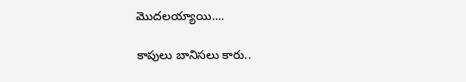మొదలయ్యాయి....

కాపులు బానిసలు కారు..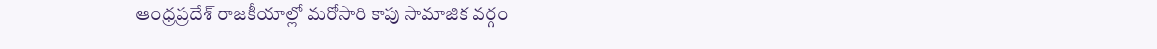ఆంధ్రప్రదేశ్ రాజకీయాల్లో మరోసారి కాపు సామాజిక వర్గం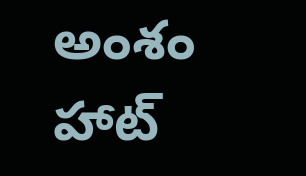అంశం హాట్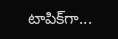టాపిక్‌గా...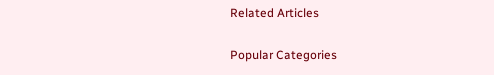Related Articles

Popular Categories